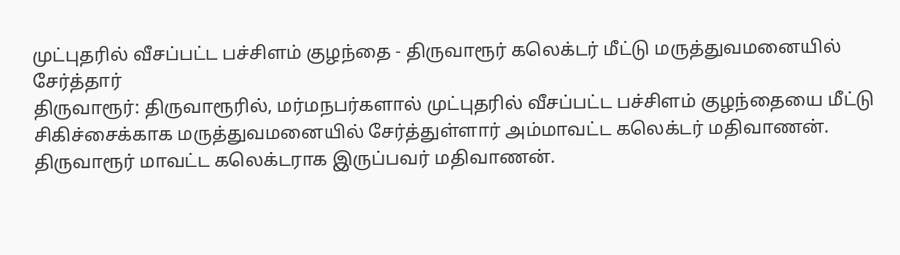முட்புதரில் வீசப்பட்ட பச்சிளம் குழந்தை - திருவாரூர் கலெக்டர் மீட்டு மருத்துவமனையில் சேர்த்தார்
திருவாரூர்: திருவாரூரில், மர்மநபர்களால் முட்புதரில் வீசப்பட்ட பச்சிளம் குழந்தையை மீட்டு சிகிச்சைக்காக மருத்துவமனையில் சேர்த்துள்ளார் அம்மாவட்ட கலெக்டர் மதிவாணன்.
திருவாரூர் மாவட்ட கலெக்டராக இருப்பவர் மதிவாணன்.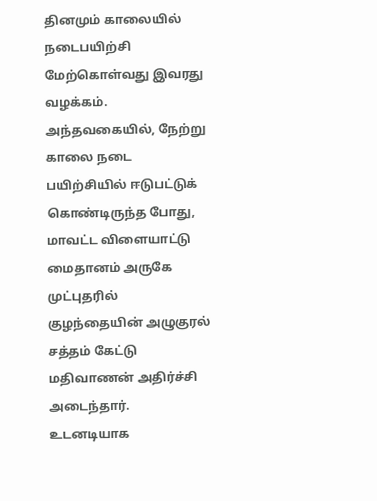தினமும் காலையில் நடைபயிற்சி மேற்கொள்வது இவரது வழக்கம். அந்தவகையில், நேற்று காலை நடை பயிற்சியில் ஈடுபட்டுக் கொண்டிருந்த போது, மாவட்ட விளையாட்டு மைதானம் அருகே முட்புதரில் குழந்தையின் அழுகுரல் சத்தம் கேட்டு மதிவாணன் அதிர்ச்சி அடைந்தார்.
உடனடியாக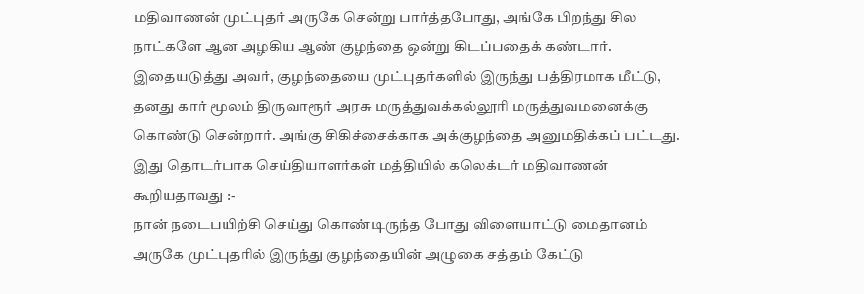மதிவாணன் முட்புதர் அருகே சென்று பார்த்தபோது, அங்கே பிறந்து சில நாட்களே ஆன அழகிய ஆண் குழந்தை ஒன்று கிடப்பதைக் கண்டார். இதையடுத்து அவர், குழந்தையை முட்புதர்களில் இருந்து பத்திரமாக மீட்டு, தனது கார் மூலம் திருவாரூர் அரசு மருத்துவக்கல்லூரி மருத்துவமனைக்கு கொண்டு சென்றார். அங்கு சிகிச்சைக்காக அக்குழந்தை அனுமதிக்கப் பட்டது.
இது தொடர்பாக செய்தியாளர்கள் மத்தியில் கலெக்டர் மதிவாணன் கூறியதாவது :-
நான் நடைபயிற்சி செய்து கொண்டிருந்த போது விளையாட்டு மைதானம் அருகே முட்புதரில் இருந்து குழந்தையின் அழுகை சத்தம் கேட்டு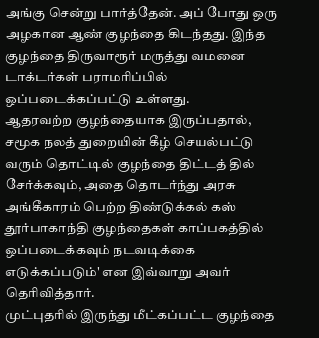அங்கு சென்று பார்த்தேன். அப் போது ஒரு அழகான ஆண் குழந்தை கிடந்தது. இந்த குழந்தை திருவாரூர் மருத்து வமனை டாக்டர்கள் பராமரிப்பில் ஒப்படைக்கப்பட்டு உள்ளது.
ஆதரவற்ற குழந்தையாக இருப்பதால், சமூக நலத் துறையின் கீழ் செயல்பட்டு வரும் தொட்டில் குழந்தை திட்டத் தில் சேர்க்கவும், அதை தொடர்ந்து அரசு அங்கீகாரம் பெற்ற திண்டுக்கல் கஸ் தூர்பாகாந்தி குழந்தைகள் காப்பகத்தில் ஒப்படைக்கவும் நடவடிக்கை எடுக்கப்படும்' என இவ்வாறு அவர் தெரிவித்தார்.
முட்புதரில் இருந்து மீட்கப்பட்ட குழந்தை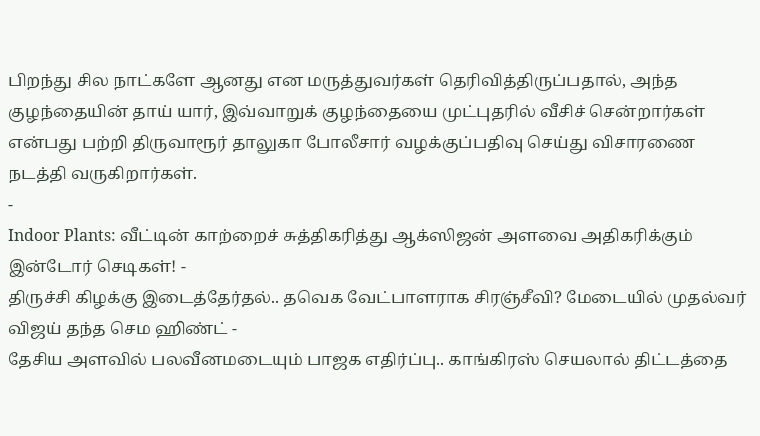பிறந்து சில நாட்களே ஆனது என மருத்துவர்கள் தெரிவித்திருப்பதால், அந்த குழந்தையின் தாய் யார், இவ்வாறுக் குழந்தையை முட்புதரில் வீசிச் சென்றார்கள் என்பது பற்றி திருவாரூர் தாலுகா போலீசார் வழக்குப்பதிவு செய்து விசாரணை நடத்தி வருகிறார்கள்.
-
Indoor Plants: வீட்டின் காற்றைச் சுத்திகரித்து ஆக்ஸிஜன் அளவை அதிகரிக்கும் இன்டோர் செடிகள்! -
திருச்சி கிழக்கு இடைத்தேர்தல்.. தவெக வேட்பாளராக சிரஞ்சீவி? மேடையில் முதல்வர் விஜய் தந்த செம ஹிண்ட் -
தேசிய அளவில் பலவீனமடையும் பாஜக எதிர்ப்பு.. காங்கிரஸ் செயலால் திட்டத்தை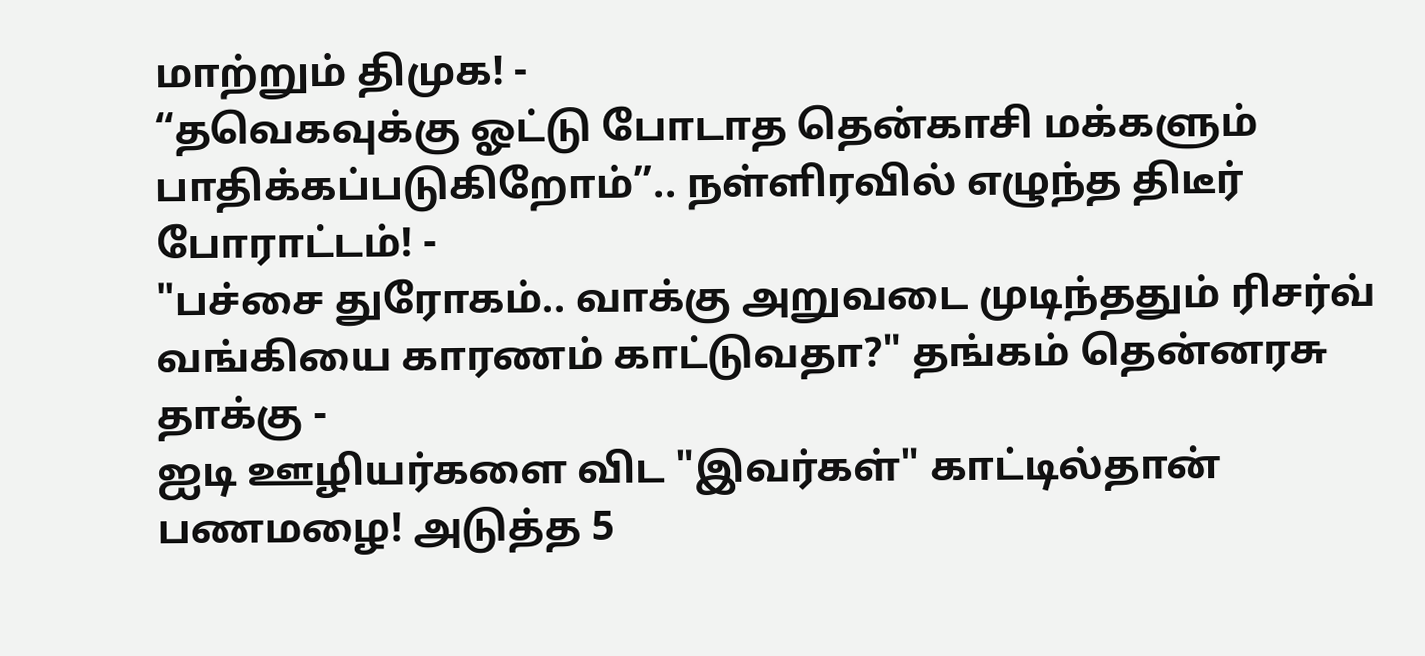மாற்றும் திமுக! -
“தவெகவுக்கு ஓட்டு போடாத தென்காசி மக்களும் பாதிக்கப்படுகிறோம்”.. நள்ளிரவில் எழுந்த திடீர் போராட்டம்! -
"பச்சை துரோகம்.. வாக்கு அறுவடை முடிந்ததும் ரிசர்வ் வங்கியை காரணம் காட்டுவதா?" தங்கம் தென்னரசு தாக்கு -
ஐடி ஊழியர்களை விட "இவர்கள்" காட்டில்தான் பணமழை! அடுத்த 5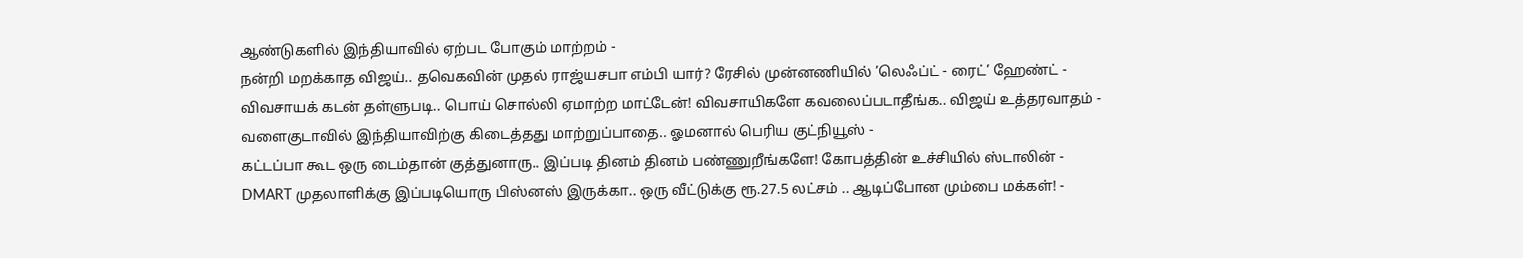ஆண்டுகளில் இந்தியாவில் ஏற்பட போகும் மாற்றம் -
நன்றி மறக்காத விஜய்.. தவெகவின் முதல் ராஜ்யசபா எம்பி யார்? ரேசில் முன்னணியில் ’லெஃப்ட் - ரைட்’ ஹேண்ட் -
விவசாயக் கடன் தள்ளுபடி.. பொய் சொல்லி ஏமாற்ற மாட்டேன்! விவசாயிகளே கவலைப்படாதீங்க.. விஜய் உத்தரவாதம் -
வளைகுடாவில் இந்தியாவிற்கு கிடைத்தது மாற்றுப்பாதை.. ஓமனால் பெரிய குட்நியூஸ் -
கட்டப்பா கூட ஒரு டைம்தான் குத்துனாரு.. இப்படி தினம் தினம் பண்ணுறீங்களே! கோபத்தின் உச்சியில் ஸ்டாலின் -
DMART முதலாளிக்கு இப்படியொரு பிஸ்னஸ் இருக்கா.. ஒரு வீட்டுக்கு ரூ.27.5 லட்சம் .. ஆடிப்போன மும்பை மக்கள்! -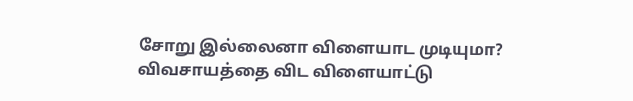சோறு இல்லைனா விளையாட முடியுமா? விவசாயத்தை விட விளையாட்டு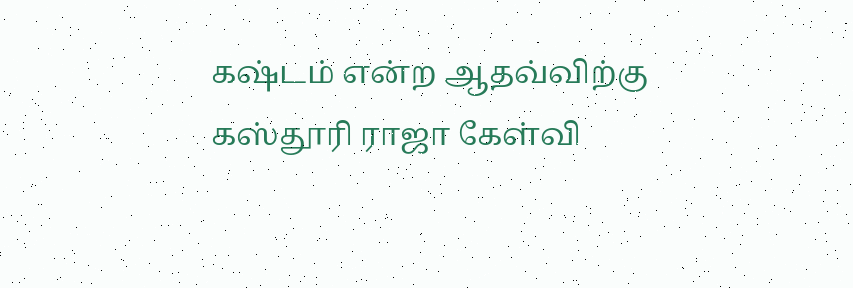கஷ்டம் என்ற ஆதவ்விற்கு கஸ்தூரி ராஜா கேள்வி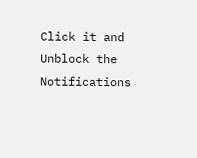Click it and Unblock the Notifications